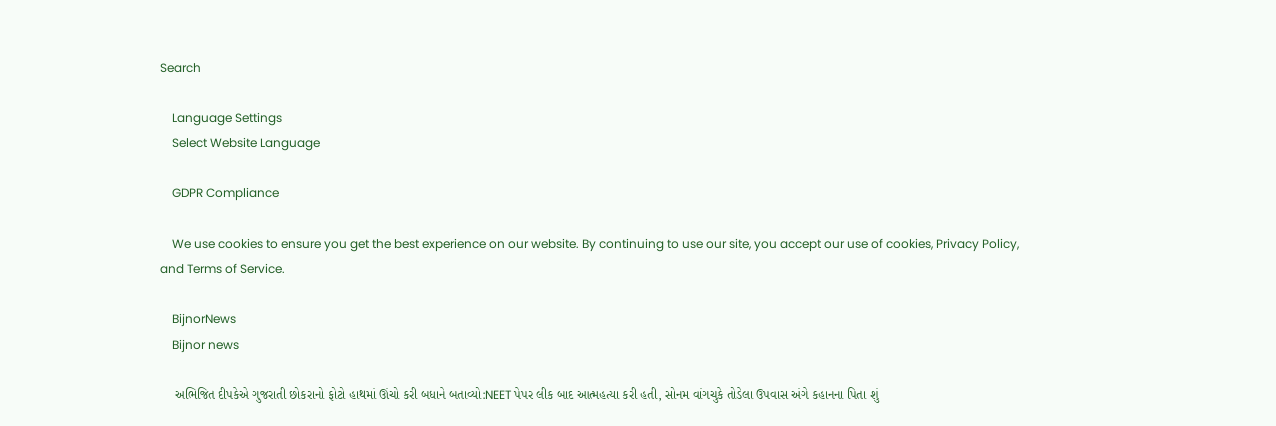Search

    Language Settings
    Select Website Language

    GDPR Compliance

    We use cookies to ensure you get the best experience on our website. By continuing to use our site, you accept our use of cookies, Privacy Policy, and Terms of Service.

    BijnorNews
    Bijnor news

    અભિજિત દીપકેએ ગુજરાતી છોકરાનો ફોટો હાથમાં ઊંચો કરી બધાને બતાવ્યો:NEET પેપર લીક બાદ આત્મહત્યા કરી હતી, સોનમ વાંગચુકે તોડેલા ઉપવાસ અંગે કહાનના પિતા શું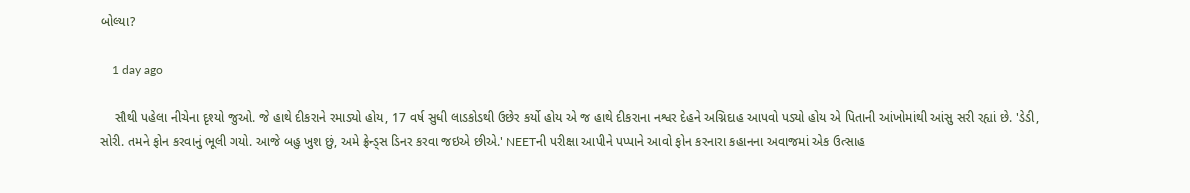બોલ્યા?

    1 day ago

    સૌથી પહેલા નીચેના દૃશ્યો જુઓ. જે હાથે દીકરાને રમાડ્યો હોય, 17 વર્ષ સુધી લાડકોડથી ઉછેર કર્યો હોય એ જ હાથે દીકરાના નશ્વર દેહને અગ્નિદાહ આપવો પડ્યો હોય એ પિતાની આંખોમાંથી આંસુ સરી રહ્યાં છે. 'ડેડી, સોરી. તમને ફોન કરવાનું ભૂલી ગયો. આજે બહુ ખુશ છું, અમે ફ્રેન્ડ્સ ડિનર કરવા જઇએ છીએ.' NEETની પરીક્ષા આપીને પપ્પાને આવો ફોન કરનારા કહાનના અવાજમાં એક ઉત્સાહ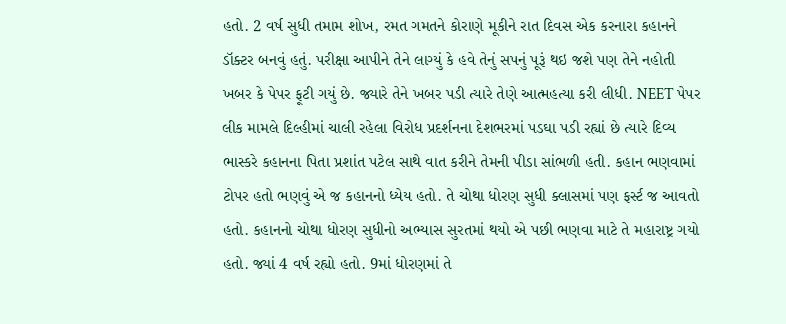હતો. 2 વર્ષ સુધી તમામ શોખ, રમત ગમતને કોરાણે મૂકીને રાત દિવસ એક કરનારા કહાનને ડૉક્ટર બનવું હતું. પરીક્ષા આપીને તેને લાગ્યું કે હવે તેનું સપનું પૂરૂં થઇ જશે પણ તેને નહોતી ખબર કે પેપર ફૂટી ગયું છે. જ્યારે તેને ખબર પડી ત્યારે તેણે આત્મહત્યા કરી લીધી. NEET પેપર લીક મામલે દિલ્હીમાં ચાલી રહેલા વિરોધ પ્રદર્શનના દેશભરમાં પડઘા પડી રહ્યાં છે ત્યારે દિવ્ય ભાસ્કરે કહાનના પિતા પ્રશાંત પટેલ સાથે વાત કરીને તેમની પીડા સાંભળી હતી. કહાન ભણવામાં ટોપર હતો ભણવું એ જ કહાનનો ધ્યેય હતો. તે ચોથા ધોરણ સુધી ક્લાસમાં પણ ફર્સ્ટ જ આવતો હતો. કહાનનો ચોથા ધોરણ સુધીનો અભ્યાસ સુરતમાં થયો એ પછી ભણવા માટે તે મહારાષ્ટ્ર ગયો હતો. જ્યાં 4 વર્ષ રહ્યો હતો. 9માં ધોરણમાં તે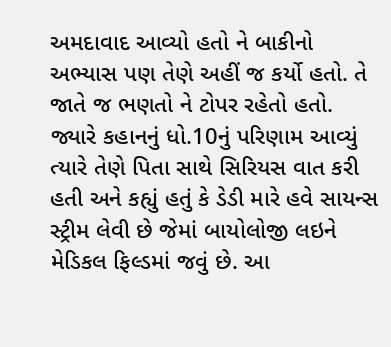અમદાવાદ આવ્યો હતો ને બાકીનો અભ્યાસ પણ તેણે અહીં જ કર્યો હતો. તે જાતે જ ભણતો ને ટોપર રહેતો હતો. જ્યારે કહાનનું ધો.10નું પરિણામ આવ્યું ત્યારે તેણે પિતા સાથે સિરિયસ વાત કરી હતી અને કહ્યું હતું કે ડેડી મારે હવે સાયન્સ સ્ટ્રીમ લેવી છે જેમાં બાયોલોજી લઇને મેડિકલ ફિલ્ડમાં જવું છે. આ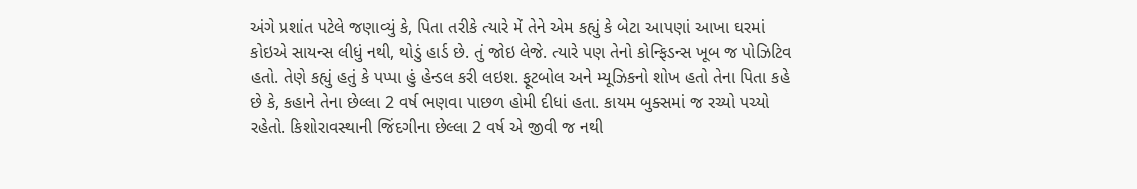અંગે પ્રશાંત પટેલે જણાવ્યું કે, પિતા તરીકે ત્યારે મેં તેને એમ કહ્યું કે બેટા આપણાં આખા ઘરમાં કોઇએ સાયન્સ લીધું નથી, થોડું હાર્ડ છે. તું જોઇ લેજે. ત્યારે પણ તેનો કોન્ફિડન્સ ખૂબ જ પોઝિટિવ હતો. તેણે કહ્યું હતું કે પપ્પા હું હેન્ડલ કરી લઇશ. ફૂટબોલ અને મ્યૂઝિકનો શોખ હતો તેના પિતા કહે છે કે, કહાને તેના છેલ્લા 2 વર્ષ ભણવા પાછળ હોમી દીધાં હતા. કાયમ બુક્સમાં જ રચ્યો પચ્યો રહેતો. કિશોરાવસ્થાની જિંદગીના છેલ્લા 2 વર્ષ એ જીવી જ નથી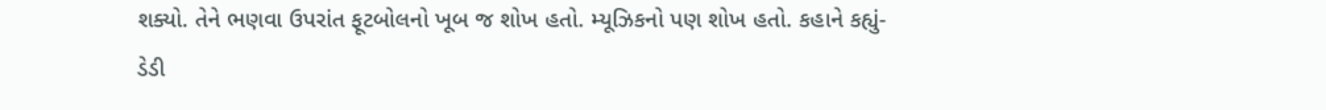શક્યો. તેને ભણવા ઉપરાંત ફૂટબોલનો ખૂબ જ શોખ હતો. મ્યૂઝિકનો પણ શોખ હતો. કહાને કહ્યું- ડેડી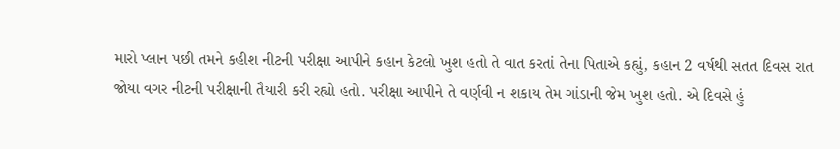મારો પ્લાન પછી તમને કહીશ નીટની પરીક્ષા આપીને કહાન કેટલો ખુશ હતો તે વાત કરતાં તેના પિતાએ કહ્યું, કહાન 2 વર્ષથી સતત દિવસ રાત જોયા વગર નીટની પરીક્ષાની તૈયારી કરી રહ્યો હતો. પરીક્ષા આપીને તે વર્ણવી ન શકાય તેમ ગાંડાની જેમ ખુશ હતો. એ દિવસે હું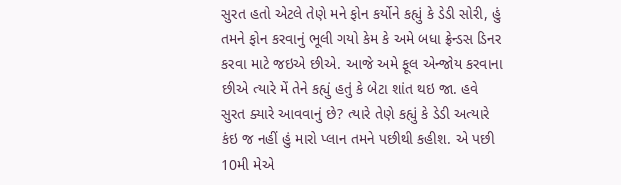સુરત હતો એટલે તેણે મને ફોન કર્યોને કહ્યું કે ડેડી સોરી, હું તમને ફોન કરવાનું ભૂલી ગયો કેમ કે અમે બધા ફ્રેન્ડસ ડિનર કરવા માટે જઇએ છીએ. આજે અમે ફૂલ એન્જોય કરવાના છીએ ત્યારે મેં તેને કહ્યું હતું કે બેટા શાંત થઇ જા. હવે સુરત ક્યારે આવવાનું છે? ત્યારે તેણે કહ્યું કે ડેડી અત્યારે કંઇ જ નહીં હું મારો પ્લાન તમને પછીથી કહીશ. એ પછી 10મી મેએ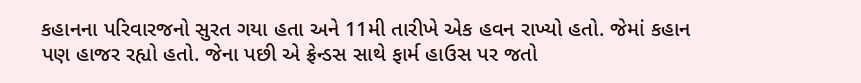કહાનના પરિવારજનો સુરત ગયા હતા અને 11મી તારીખે એક હવન રાખ્યો હતો. જેમાં કહાન પણ હાજર રહ્યો હતો. જેના પછી એ ફ્રેન્ડસ સાથે ફાર્મ હાઉસ પર જતો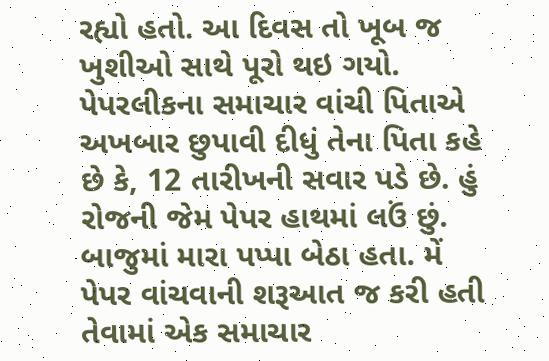રહ્યો હતો. આ દિવસ તો ખૂબ જ ખુશીઓ સાથે પૂરો થઇ ગયો. પેપરલીકના સમાચાર વાંચી પિતાએ અખબાર છુપાવી દીધું તેના પિતા કહે છે કે, 12 તારીખની સવાર પડે છે. હું રોજની જેમ પેપર હાથમાં લઉં છું. બાજુમાં મારા પપ્પા બેઠા હતા. મેં પેપર વાંચવાની શરૂઆત જ કરી હતી તેવામાં એક સમાચાર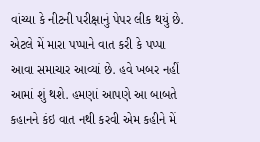વાંચ્યા કે નીટની પરીક્ષાનું પેપર લીક થયું છે. એટલે મેં મારા પપ્પાને વાત કરી કે પપ્પા આવા સમાચાર આવ્યાં છે. હવે ખબર નહીં આમાં શું થશે. હમણાં આપણે આ બાબતે કહાનને કંઇ વાત નથી કરવી એમ કહીને મેં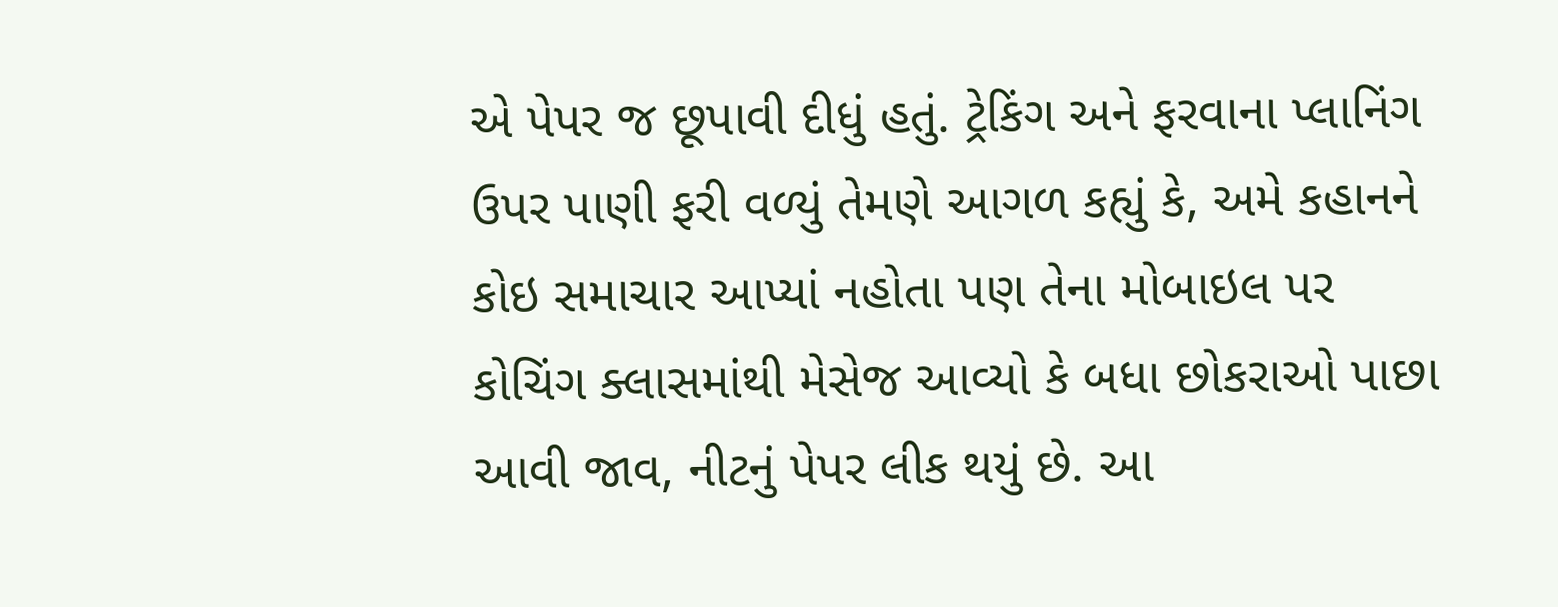એ પેપર જ છૂપાવી દીધું હતું. ટ્રેકિંગ અને ફરવાના પ્લાનિંગ ઉપર પાણી ફરી વળ્યું તેમણે આગળ કહ્યું કે, અમે કહાનને કોઇ સમાચાર આપ્યાં નહોતા પણ તેના મોબાઇલ પર કોચિંગ ક્લાસમાંથી મેસેજ આવ્યો કે બધા છોકરાઓ પાછા આવી જાવ, નીટનું પેપર લીક થયું છે. આ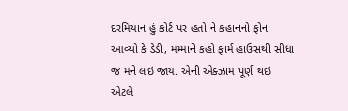દરમિયાન હું કોર્ટ પર હતો ને કહાનનો ફોન આવ્યો કે ડેડી, મમ્માને કહો ફાર્મ હાઉસથી સીધા જ મને લઇ જાય. એની એક્ઝામ પૂર્ણ થઇ એટલે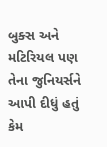બુક્સ અને મટિરિયલ પણ તેના જુનિયર્સને આપી દીધું હતું કેમ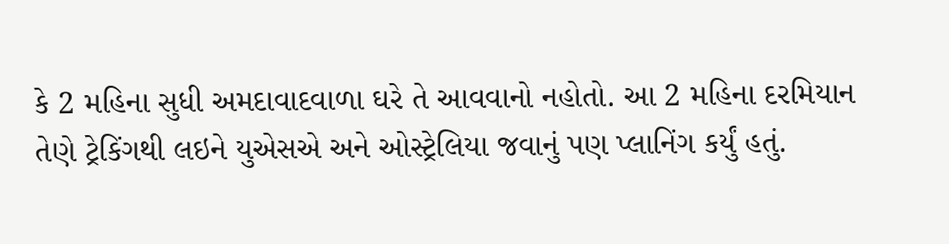કે 2 મહિના સુધી અમદાવાદવાળા ઘરે તે આવવાનો નહોતો. આ 2 મહિના દરમિયાન તેણે ટ્રેકિંગથી લઇને યુએસએ અને ઓસ્ટ્રેલિયા જવાનું પણ પ્લાનિંગ કર્યું હતું.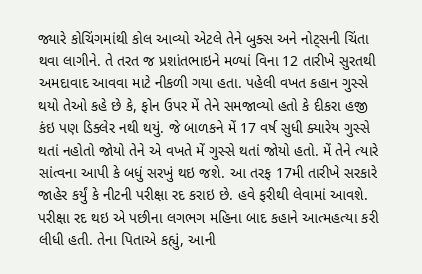જ્યારે કોચિંગમાંથી કોલ આવ્યો એટલે તેને બુક્સ અને નોટ્સની ચિંતા થવા લાગીને. તે તરત જ પ્રશાંતભાઇને મળ્યાં વિના 12 તારીખે સુરતથી અમદાવાદ આવવા માટે નીકળી ગયા હતા. પહેલી વખત કહાન ગુસ્સે થયો તેઓ કહે છે કે, ફોન ઉપર મેં તેને સમજાવ્યો હતો કે દીકરા હજી કંઇ પણ ડિક્લેર નથી થયું. જે બાળકને મેં 17 વર્ષ સુધી ક્યારેય ગુસ્સે થતાં નહોતો જોયો તેને એ વખતે મેં ગુસ્સે થતાં જોયો હતો. મેં તેને ત્યારે સાંત્વના આપી કે બધું સરખું થઇ જશે. આ તરફ 17મી તારીખે સરકારે જાહેર કર્યું કે નીટની પરીક્ષા રદ કરાઇ છે. હવે ફરીથી લેવામાં આવશે. પરીક્ષા રદ થઇ એ પછીના લગભગ મહિના બાદ કહાને આત્મહત્યા કરી લીધી હતી. તેના પિતાએ કહ્યું, આની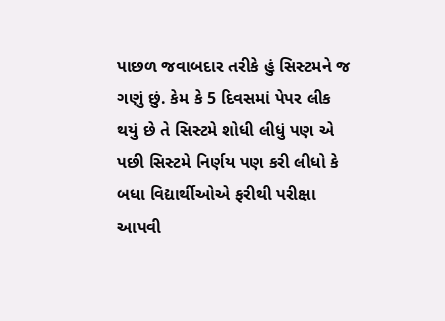પાછળ જવાબદાર તરીકે હું સિસ્ટમને જ ગણું છું. કેમ કે 5 દિવસમાં પેપર લીક થયું છે તે સિસ્ટમે શોધી લીધું પણ એ પછી સિસ્ટમે નિર્ણય પણ કરી લીધો કે બધા વિદ્યાર્થીઓએ ફરીથી પરીક્ષા આપવી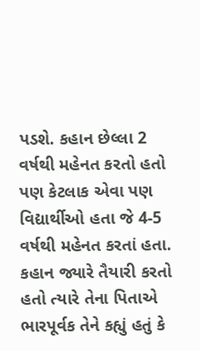પડશે. કહાન છેલ્લા 2 વર્ષથી મહેનત કરતો હતો પણ કેટલાક એવા પણ વિદ્યાર્થીઓ હતા જે 4-5 વર્ષથી મહેનત કરતાં હતા. કહાન જ્યારે તૈયારી કરતો હતો ત્યારે તેના પિતાએ ભારપૂર્વક તેને કહ્યું હતું કે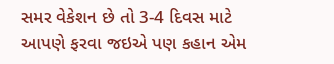સમર વેકેશન છે તો 3-4 દિવસ માટે આપણે ફરવા જઇએ પણ કહાન એમ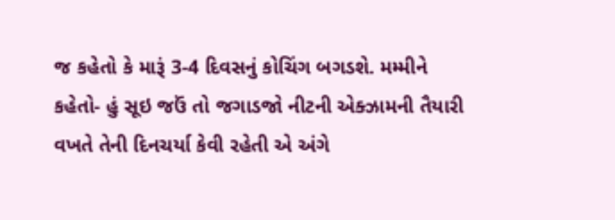જ કહેતો કે મારૂં 3-4 દિવસનું કોચિંગ બગડશે. મમ્મીને કહેતો- હું સૂઇ જઉં તો જગાડજો નીટની એક્ઝામની તૈયારી વખતે તેની દિનચર્યા કેવી રહેતી એ અંગે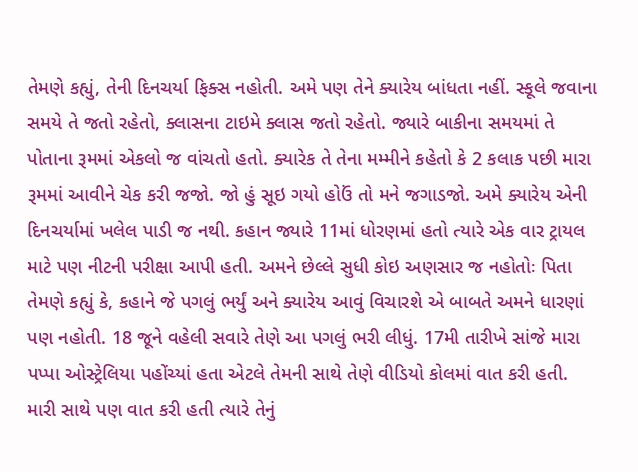તેમણે કહ્યું, તેની દિનચર્યા ફિક્સ નહોતી. અમે પણ તેને ક્યારેય બાંધતા નહીં. સ્કૂલે જવાના સમયે તે જતો રહેતો, ક્લાસના ટાઇમે ક્લાસ જતો રહેતો. જ્યારે બાકીના સમયમાં તે પોતાના રૂમમાં એકલો જ વાંચતો હતો. ક્યારેક તે તેના મમ્મીને કહેતો કે 2 કલાક પછી મારા રૂમમાં આવીને ચેક કરી જજો. જો હું સૂઇ ગયો હોઉં તો મને જગાડજો. અમે ક્યારેય એની દિનચર્યામાં ખલેલ પાડી જ નથી. કહાન જ્યારે 11માં ધોરણમાં હતો ત્યારે એક વાર ટ્રાયલ માટે પણ નીટની પરીક્ષા આપી હતી. અમને છેલ્લે સુધી કોઇ અણસાર જ નહોતોઃ પિતા તેમણે કહ્યું કે, કહાને જે પગલું ભર્યું અને ક્યારેય આવું વિચારશે એ બાબતે અમને ધારણાં પણ નહોતી. 18 જૂને વહેલી સવારે તેણે આ પગલું ભરી લીધું. 17મી તારીખે સાંજે મારા પપ્પા ઓસ્ટ્રેલિયા પહોંચ્યાં હતા એટલે તેમની સાથે તેણે વીડિયો કોલમાં વાત કરી હતી. મારી સાથે પણ વાત કરી હતી ત્યારે તેનું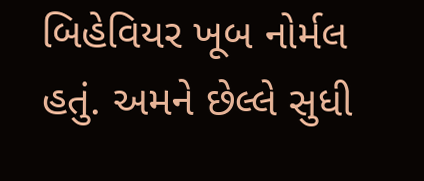બિહેવિયર ખૂબ નોર્મલ હતું. અમને છેલ્લે સુધી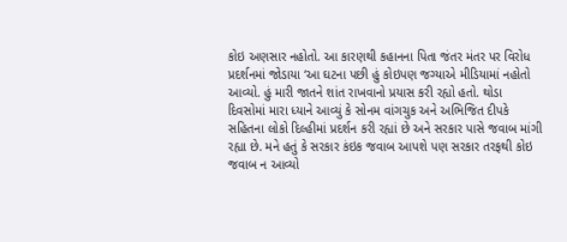કોઇ અણસાર નહોતો. આ કારણથી કહાનના પિતા જંતર મંતર પર વિરોધ પ્રદર્શનમાં જોડાયા ‘આ ઘટના પછી હું કોઇપણ જગ્યાએ મીડિયામાં નહોતો આવ્યો. હું મારી જાતને શાંત રાખવાનો પ્રયાસ કરી રહ્યો હતો. થોડા દિવસોમાં મારા ધ્યાને આવ્યું કે સોનમ વાંગચુક અને અભિજિત દીપકે સહિતના લોકો દિલ્હીમાં પ્રદર્શન કરી રહ્યાં છે અને સરકાર પાસે જવાબ માંગી રહ્યા છે. મને હતું કે સરકાર કંઇક જવાબ આપશે પણ સરકાર તરફથી કોઇ જવાબ ન આવ્યો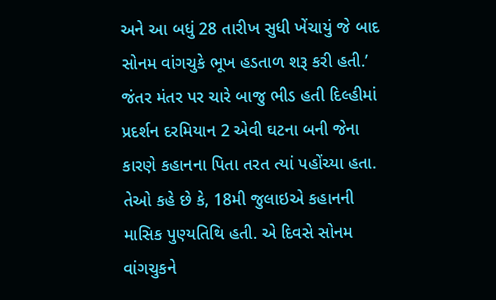અને આ બધું 28 તારીખ સુધી ખેંચાયું જે બાદ સોનમ વાંગચુકે ભૂખ હડતાળ શરૂ કરી હતી.’ જંતર મંતર પર ચારે બાજુ ભીડ હતી દિલ્હીમાં પ્રદર્શન દરમિયાન 2 એવી ઘટના બની જેના કારણે કહાનના પિતા તરત ત્યાં પહોંચ્યા હતા. તેઓ કહે છે કે, 18મી જુલાઇએ કહાનની માસિક પુણ્યતિથિ હતી. એ દિવસે સોનમ વાંગચુકને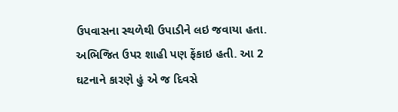ઉપવાસના સ્થળેથી ઉપાડીને લઇ જવાયા હતા. અભિજિત ઉપર શાહી પણ ફેંકાઇ હતી. આ 2 ઘટનાને કારણે હું એ જ દિવસે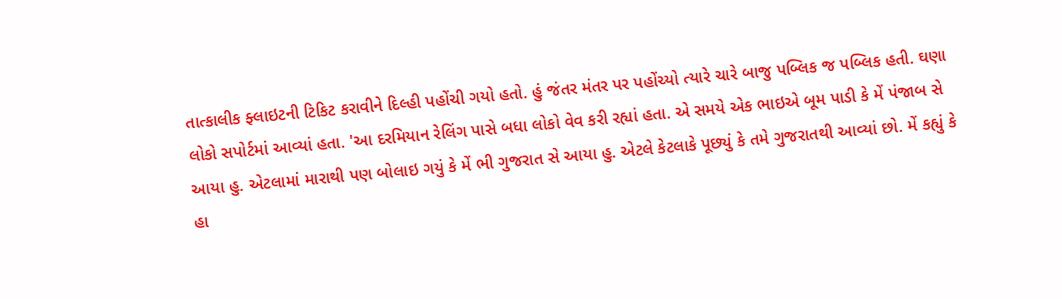તાત્કાલીક ફ્લાઇટની ટિકિટ કરાવીને દિલ્હી પહોંચી ગયો હતો. હું જંતર મંતર પર પહોંચ્યો ત્યારે ચારે બાજુ પબ્લિક જ પબ્લિક હતી. ઘણા લોકો સપોર્ટમાં આવ્યાં હતા. 'આ દરમિયાન રેલિંગ પાસે બધા લોકો વેવ કરી રહ્યાં હતા. એ સમયે એક ભાઇએ બૂમ પાડી કે મેં પંજાબ સે આયા હુ. એટલામાં મારાથી પણ બોલાઇ ગયું કે મેં ભી ગુજરાત સે આયા હુ. એટલે કેટલાકે પૂછ્યું કે તમે ગુજરાતથી આવ્યાં છો. મેં કહ્યું કે હા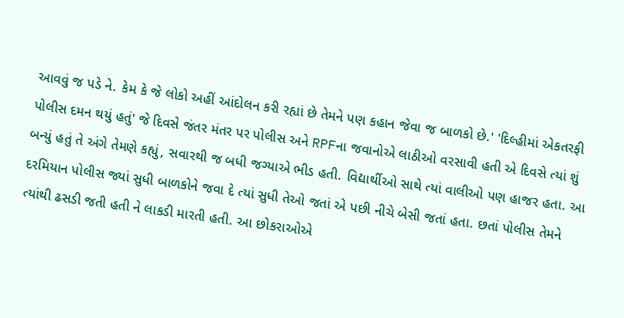આવવું જ પડે ને. કેમ કે જે લોકો અહીં આંદોલન કરી રહ્યાં છે તેમને પણ કહાન જેવા જ બાળકો છે.' 'દિલ્હીમાં એકતરફી પોલીસ દમન થયું હતું' જે દિવસે જંતર મંતર પર પોલીસ અને RPFના જવાનોએ લાઠીઓ વરસાવી હતી એ દિવસે ત્યાં શું બન્યું હતું તે અંગે તેમણે કહ્યું, સવારથી જ બધી જગ્યાએ ભીડ હતી. વિદ્યાર્થીઓ સાથે ત્યાં વાલીઓ પણ હાજર હતા. આ દરમિયાન પોલીસ જ્યાં સુધી બાળકોને જવા દે ત્યાં સુધી તેઓ જતાં એ પછી નીચે બેસી જતાં હતા. છતાં પોલીસ તેમને ત્યાંથી ઢસડી જતી હતી ને લાકડી મારતી હતી. આ છોકરાઓએ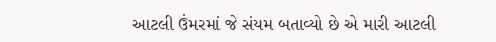આટલી ઉંમરમાં જે સંયમ બતાવ્યો છે એ મારી આટલી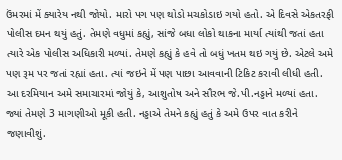ઉંમરમાં મેં ક્યારેય નથી જોયો. મારો પગ પણ થોડો મચકોડાઇ ગયો હતો. એ દિવસે એકતરફી પોલીસ દમન થયું હતું. તેમણે વધુમાં કહ્યું, સાંજે બધા લોકો થાકના માર્યા ત્યાંથી જતાં હતા ત્યારે એક પોલીસ અધિકારી મળ્યાં. તેમણે કહ્યું કે હવે તો બધું ખતમ થઇ ગયું છે. એટલે અમે પણ રૂમ પર જતાં રહ્યાં હતા. ત્યાં જઇને મેં પણ પાછા આવવાની ટિકિટ કરાવી લીધી હતી. આ દરમિયાન અમે સમાચારમાં જોયું કે, આશુતોષ અને સૌરભ જે.પી.નડ્ડાને મળ્યાં હતા. જ્યાં તેમણે 3 માગણીઓ મૂકી હતી. નડ્ડાએ તેમને કહ્યું હતું કે અમે ઉપર વાત કરીને જણાવીશું.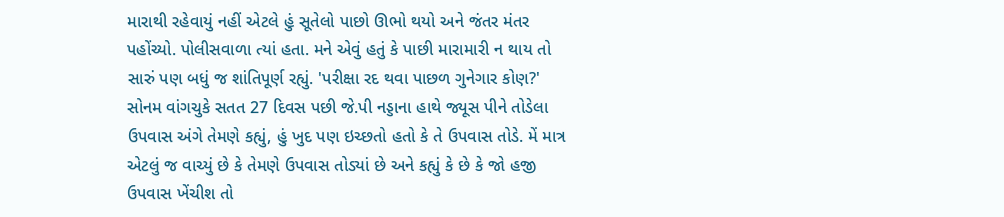મારાથી રહેવાયું નહીં એટલે હું સૂતેલો પાછો ઊભો થયો અને જંતર મંતર પહોંચ્યો. પોલીસવાળા ત્યાં હતા. મને એવું હતું કે પાછી મારામારી ન થાય તો સારું પણ બધું જ શાંતિપૂર્ણ રહ્યું. 'પરીક્ષા રદ થવા પાછળ ગુનેગાર કોણ?' સોનમ વાંગચુકે સતત 27 દિવસ પછી જે.પી નડ્ડાના હાથે જ્યૂસ પીને તોડેલા ઉપવાસ અંગે તેમણે કહ્યું, હું ખુદ પણ ઇચ્છતો હતો કે તે ઉપવાસ તોડે. મેં માત્ર એટલું જ વાચ્યું છે કે તેમણે ઉપવાસ તોડ્યાં છે અને કહ્યું કે છે કે જો હજી ઉપવાસ ખેંચીશ તો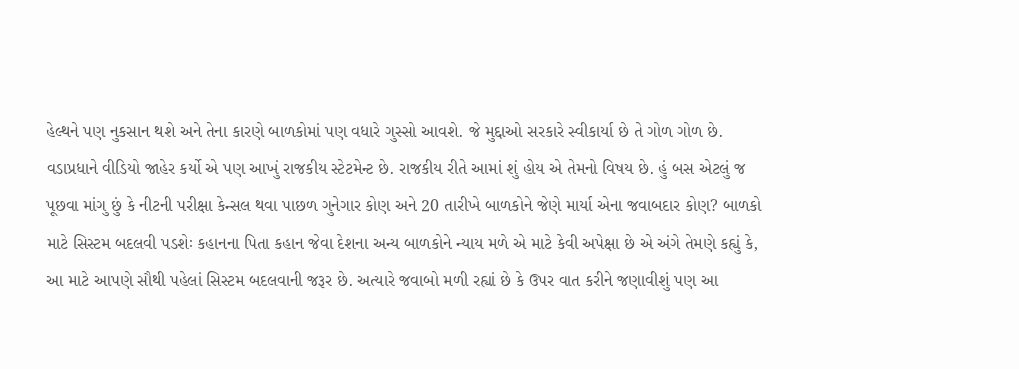હેલ્થને પણ નુકસાન થશે અને તેના કારણે બાળકોમાં પણ વધારે ગુસ્સો આવશે. જે મુદ્દાઓ સરકારે સ્વીકાર્યા છે તે ગોળ ગોળ છે. વડાપ્રધાને વીડિયો જાહેર કર્યો એ પણ આખું રાજકીય સ્ટેટમેન્ટ છે. રાજકીય રીતે આમાં શું હોય એ તેમનો વિષય છે. હું બસ એટલું જ પૂછવા માંગુ છું કે નીટની પરીક્ષા કેન્સલ થવા પાછળ ગુનેગાર કોણ અને 20 તારીખે બાળકોને જેણે માર્યા એના જવાબદાર કોણ? બાળકો માટે સિસ્ટમ બદલવી પડશેઃ કહાનના પિતા કહાન જેવા દેશના અન્ય બાળકોને ન્યાય મળે એ માટે કેવી અપેક્ષા છે એ અંગે તેમણે કહ્યું કે, આ માટે આપણે સૌથી પહેલાં સિસ્ટમ બદલવાની જરૂર છે. અત્યારે જવાબો મળી રહ્યાં છે કે ઉપર વાત કરીને જણાવીશું પણ આ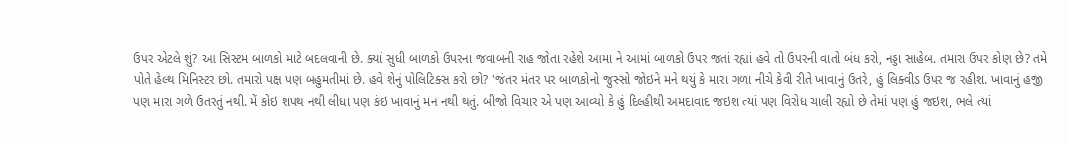ઉપર એટલે શું? આ સિસ્ટમ બાળકો માટે બદલવાની છે. ક્યાં સુધી બાળકો ઉપરના જવાબની રાહ જોતા રહેશે આમા ને આમાં બાળકો ઉપર જતાં રહ્યાં હવે તો ઉપરની વાતો બંધ કરો, નડ્ડા સાહેબ. તમારા ઉપર કોણ છે? તમે પોતે હેલ્થ મિનિસ્ટર છો. તમારો પક્ષ પણ બહુમતીમાં છે. હવે શેનું પોલિટિક્સ કરો છો? 'જંતર મંતર પર બાળકોનો જુસ્સો જોઇને મને થયું કે મારા ગળા નીચે કેવી રીતે ખાવાનું ઉતરે, હું લિક્વીડ ઉપર જ રહીશ. ખાવાનું હજી પણ મારા ગળે ઉતરતું નથી. મેં કોઇ શપથ નથી લીધા પણ કંઇ ખાવાનું મન નથી થતું. બીજો વિચાર એ પણ આવ્યો કે હું દિલ્હીથી અમદાવાદ જઇશ ત્યાં પણ વિરોધ ચાલી રહ્યો છે તેમાં પણ હું જઇશ, ભલે ત્યાં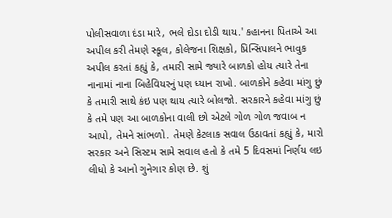પોલીસવાળા દંડા મારે, ભલે દોડા દોડી થાય.' કહાનના પિતાએ આ અપીલ કરી તેમણે સ્કૂલ, કોલેજના શિક્ષકો, પ્રિન્સિપાલને ભાવુક અપીલ કરતાં કહ્યું કે, તમારી સામે જ્યારે બાળકો હોય ત્યારે તેના નાનામાં નાના બિહેવિયરનું પણ ધ્યાન રાખો. બાળકોને કહેવા માંગુ છું કે તમારી સાથે કંઇ પણ થાય ત્યારે બોલજો. સરકારને કહેવા માંગુ છું કે તમે પણ આ બાળકોના વાલી છો એટલે ગોળ ગોળ જવાબ ન આપો, તેમને સાંભળો. તેમણે કેટલાક સવાલ ઉઠાવતાં કહ્યું કે, મારો સરકાર અને સિસ્ટમ સામે સવાલ હતો કે તમે 5 દિવસમાં નિર્ણય લઇ લીધો કે આનો ગુનેગાર કોણ છે. શું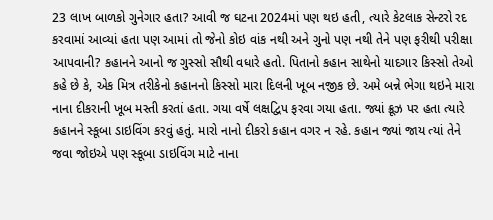23 લાખ બાળકો ગુનેગાર હતા? આવી જ ઘટના 2024માં પણ થઇ હતી, ત્યારે કેટલાક સેન્ટરો રદ કરવામાં આવ્યાં હતા પણ આમાં તો જેનો કોઇ વાંક નથી અને ગુનો પણ નથી તેને પણ ફરીથી પરીક્ષા આપવાની? કહાનને આનો જ ગુસ્સો સૌથી વધારે હતો. પિતાનો કહાન સાથેનો યાદગાર કિસ્સો તેઓ કહે છે કે, એક મિત્ર તરીકેનો કહાનનો કિસ્સો મારા દિલની ખૂબ નજીક છે. અમે બન્ને ભેગા થઇને મારા નાના દીકરાની ખૂબ મસ્તી કરતાં હતા. ગયા વર્ષે લક્ષદ્વિપ ફરવા ગયા હતા. જ્યાં ક્રૂઝ પર હતા ત્યારે કહાનને સ્કૂબા ડાઇવિંગ કરવું હતું. મારો નાનો દીકરો કહાન વગર ન રહે. કહાન જ્યાં જાય ત્યાં તેને જવા જોઇએ પણ સ્કૂબા ડાઇવિંગ માટે નાના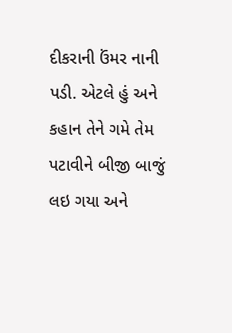દીકરાની ઉંમર નાની પડી. એટલે હું અને કહાન તેને ગમે તેમ પટાવીને બીજી બાજું લઇ ગયા અને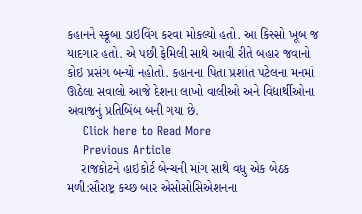કહાનને સ્કૂબા ડાઇવિંગ કરવા મોકલ્યો હતો. આ કિસ્સો ખૂબ જ યાદગાર હતો. એ પછી ફેમિલી સાથે આવી રીતે બહાર જવાનો કોઇ પ્રસંગ બન્યો નહોતો. કહાનના પિતા પ્રશાંત પટેલના મનમાં ઊઠેલા સવાલો આજે દેશના લાખો વાલીઓ અને વિદ્યાર્થીઓના અવાજનું પ્રતિબિંબ બની ગયા છે.
    Click here to Read More
    Previous Article
    રાજકોટને હાઇકોર્ટ બેન્ચની માંગ સાથે વધુ એક બેઠક મળી:સૌરાષ્ટ્ર કચ્છ બાર એસોસોસિએશનના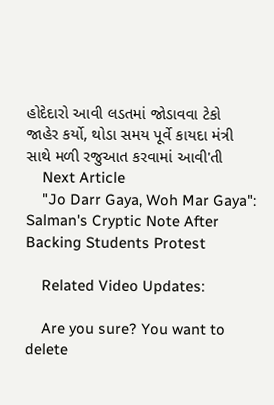હોદેદારો આવી લડતમાં જોડાવવા ટેકો જાહેર કર્યો, થોડા સમય પૂર્વે કાયદા મંત્રી સાથે મળી રજુઆત કરવામાં આવી'તી
    Next Article
    "Jo Darr Gaya, Woh Mar Gaya": Salman's Cryptic Note After Backing Students Protest

    Related Video Updates:

    Are you sure? You want to delete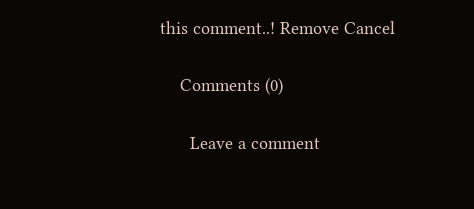this comment..! Remove Cancel

    Comments (0)

      Leave a comment